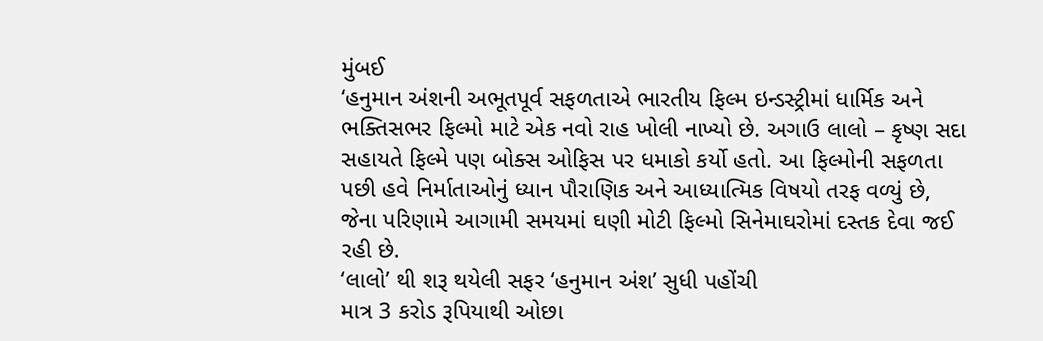મુંબઈ
‘હનુમાન અંશની અભૂતપૂર્વ સફળતાએ ભારતીય ફિલ્મ ઇન્ડસ્ટ્રીમાં ધાર્મિક અને ભક્તિસભર ફિલ્મો માટે એક નવો રાહ ખોલી નાખ્યો છે. અગાઉ લાલો – કૃષ્ણ સદા સહાયતે ફિલ્મે પણ બોક્સ ઓફિસ પર ધમાકો કર્યો હતો. આ ફિલ્મોની સફળતા પછી હવે નિર્માતાઓનું ધ્યાન પૌરાણિક અને આધ્યાત્મિક વિષયો તરફ વળ્યું છે, જેના પરિણામે આગામી સમયમાં ઘણી મોટી ફિલ્મો સિનેમાઘરોમાં દસ્તક દેવા જઈ રહી છે.
‘લાલો’ થી શરૂ થયેલી સફર ‘હનુમાન અંશ’ સુધી પહોંચી
માત્ર 3 કરોડ રૂપિયાથી ઓછા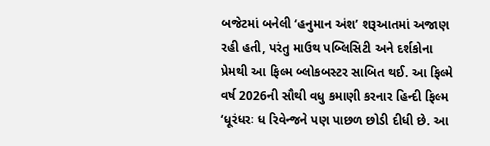બજેટમાં બનેલી ‘હનુમાન અંશ’ શરૂઆતમાં અજાણ રહી હતી, પરંતુ માઉથ પબ્લિસિટી અને દર્શકોના પ્રેમથી આ ફિલ્મ બ્લોકબસ્ટર સાબિત થઈ. આ ફિલ્મે વર્ષ 2026ની સૌથી વધુ કમાણી કરનાર હિન્દી ફિલ્મ ‘ધૂરંધરઃ ધ રિવેન્જને પણ પાછળ છોડી દીધી છે. આ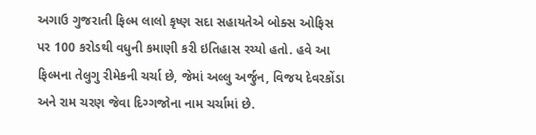અગાઉ ગુજરાતી ફિલ્મ લાલો કૃષ્ણ સદા સહાયતેએ બોક્સ ઓફિસ પર 100 કરોડથી વધુની કમાણી કરી ઇતિહાસ રચ્યો હતો. હવે આ ફિલ્મના તેલુગુ રીમેકની ચર્ચા છે, જેમાં અલ્લુ અર્જુન, વિજય દેવરકોંડા અને રામ ચરણ જેવા દિગ્ગજોના નામ ચર્ચામાં છે.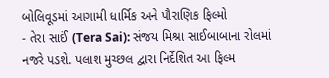બોલિવૂડમાં આગામી ધાર્મિક અને પૌરાણિક ફિલ્મો
- તેરા સાઈં (Tera Sai): સંજય મિશ્રા સાઈબાબાના રોલમાં નજરે પડશે. પલાશ મુચ્છલ દ્વારા નિર્દેશિત આ ફિલ્મ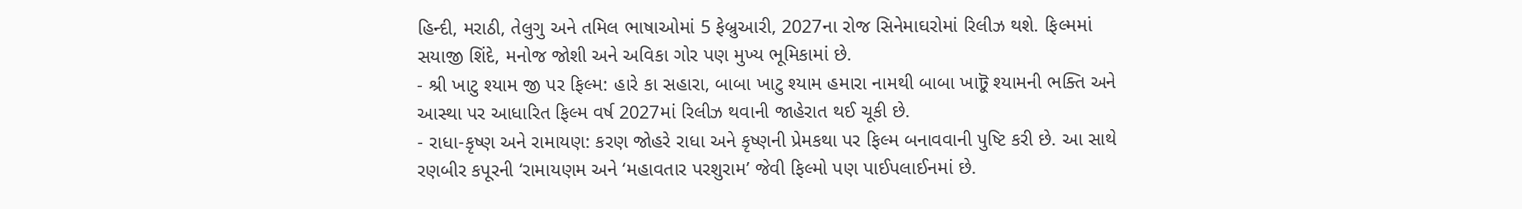હિન્દી, મરાઠી, તેલુગુ અને તમિલ ભાષાઓમાં 5 ફેબ્રુઆરી, 2027ના રોજ સિનેમાઘરોમાં રિલીઝ થશે. ફિલ્મમાં સયાજી શિંદે, મનોજ જોશી અને અવિકા ગોર પણ મુખ્ય ભૂમિકામાં છે.
- શ્રી ખાટુ શ્યામ જી પર ફિલ્મ: હારે કા સહારા, બાબા ખાટુ શ્યામ હમારા નામથી બાબા ખાটু શ્યામની ભક્તિ અને આસ્થા પર આધારિત ફિલ્મ વર્ષ 2027માં રિલીઝ થવાની જાહેરાત થઈ ચૂકી છે.
- રાધા-કૃષ્ણ અને રામાયણ: કરણ જોહરે રાધા અને કૃષ્ણની પ્રેમકથા પર ફિલ્મ બનાવવાની પુષ્ટિ કરી છે. આ સાથે રણબીર કપૂરની ‘રામાયણમ અને ‘મહાવતાર પરશુરામ’ જેવી ફિલ્મો પણ પાઈપલાઈનમાં છે.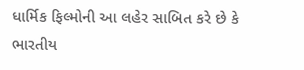ધાર્મિક ફિલ્મોની આ લહેર સાબિત કરે છે કે ભારતીય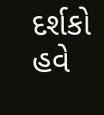દર્શકો હવે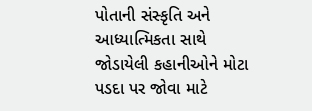પોતાની સંસ્કૃતિ અને આધ્યાત્મિકતા સાથે જોડાયેલી કહાનીઓને મોટા પડદા પર જોવા માટે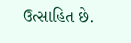ઉત્સાહિત છે.